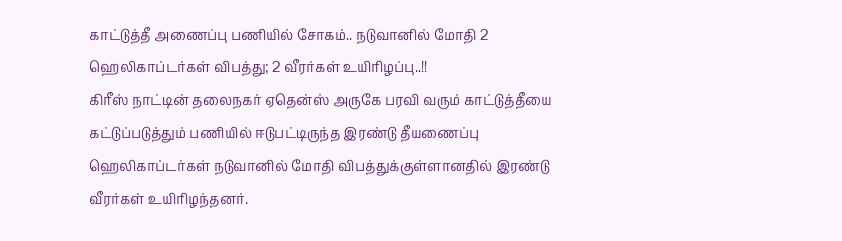காட்டுத்தீ அணைப்பு பணியில் சோகம்.. நடுவானில் மோதி 2 ஹெலிகாப்டர்கள் விபத்து; 2 வீரர்கள் உயிரிழப்பு..!!
கிரீஸ் நாட்டின் தலைநகர் ஏதென்ஸ் அருகே பரவி வரும் காட்டுத்தீயை கட்டுப்படுத்தும் பணியில் ஈடுபட்டிருந்த இரண்டு தீயணைப்பு ஹெலிகாப்டர்கள் நடுவானில் மோதி விபத்துக்குள்ளானதில் இரண்டு வீரர்கள் உயிரிழந்தனர்.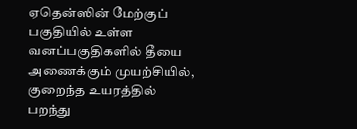ஏதென்ஸின் மேற்குப் பகுதியில் உள்ள வனப்பகுதிகளில் தீயை அணைக்கும் முயற்சியில், குறைந்த உயரத்தில் பறந்து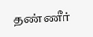தண்ணீர்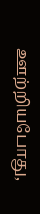ஊற்றியபோது,